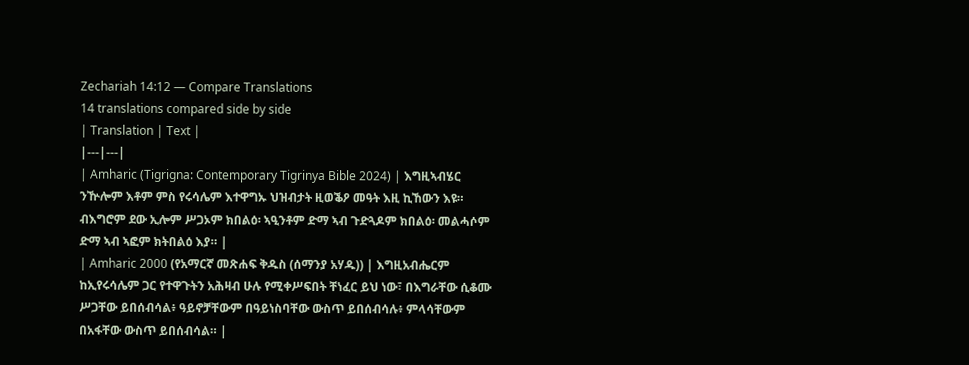Zechariah 14:12 — Compare Translations
14 translations compared side by side
| Translation | Text |
|---|---|
| Amharic (Tigrigna: Contemporary Tigrinya Bible 2024) | እግዚኣብሄር ንዅሎም እቶም ምስ የሩሳሌም እተዋግኡ ህዝብታት ዚወቕዖ መዓት እዚ ኪኸውን እዩ። ብእግሮም ደው ኢሎም ሥጋኦም ክበልዕ፡ ኣዒንቶም ድማ ኣብ ጉድጓዶም ክበልዕ፡ መልሓሶም ድማ ኣብ ኣፎም ክትበልዕ እያ። |
| Amharic 2000 (የአማርኛ መጽሐፍ ቅዱስ (ሰማንያ አሃዱ)) | እግዚአብሔርም ከኢየሩሳሌም ጋር የተዋጉትን አሕዛብ ሁሉ የሚቀሥፍበት ቸነፈር ይህ ነው፣ በእግራቸው ሲቆሙ ሥጋቸው ይበሰብሳል፥ ዓይኖቻቸውም በዓይነስባቸው ውስጥ ይበሰብሳሉ፥ ምላሳቸውም በአፋቸው ውስጥ ይበሰብሳል። |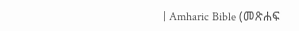| Amharic Bible (መጽሐፍ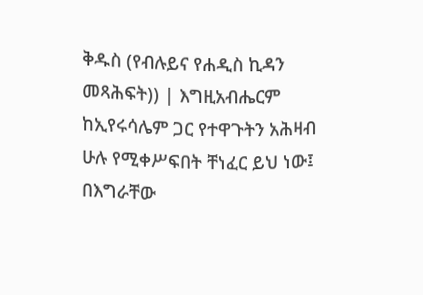ቅዱስ (የብሉይና የሐዲስ ኪዳን መጻሕፍት)) | እግዚአብሔርም ከኢየሩሳሌም ጋር የተዋጉትን አሕዛብ ሁሉ የሚቀሥፍበት ቸነፈር ይህ ነው፤ በእግራቸው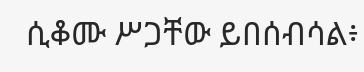ሲቆሙ ሥጋቸው ይበሰብሳል፥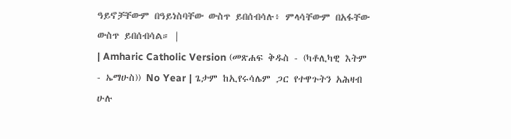ዓይኖቻቸውም በዓይነስባቸው ውስጥ ይበሰብሳሉ፥ ምላሳቸውም በአፋቸው ውስጥ ይበሰብሳል። |
| Amharic Catholic Version (መጽሐፍ ቅዱስ - (ካቶሊካዊ እትም - ኤማሁስ)) No Year | ጌታም ከኢየሩሳሌም ጋር የተዋጉትን አሕዛብ ሁሉ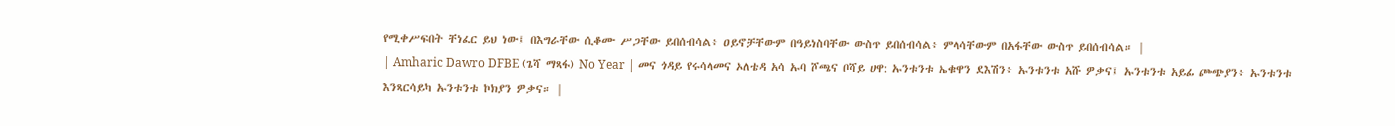የሚቀሥፍበት ቸነፈር ይህ ነው፤ በእግራቸው ሲቆሙ ሥጋቸው ይበሰብሳል፥ ዐይኖቻቸውም በዓይነስባቸው ውስጥ ይበሰብሳል፥ ምላሳቸውም በአፋቸው ውስጥ ይበሰብሳል። |
| Amharic Dawro DFBE (ጌሻ ማጻፋ) No Year | መና ጎዳይ የሩሳላመና ኦለቴዳ አሳ ኡባ ሾጫና ቦሻይ ሀዋ: ኡንቱንቱ ኤቁዋን ደእሽን፥ ኡንቱንቱ አሹ ዎቃና፤ ኡንቱንቱ አይፊ ጮጭያን፥ ኡንቱንቱ እንጻርሳይካ ኡንቱንቱ ኮክያን ዎቃና። |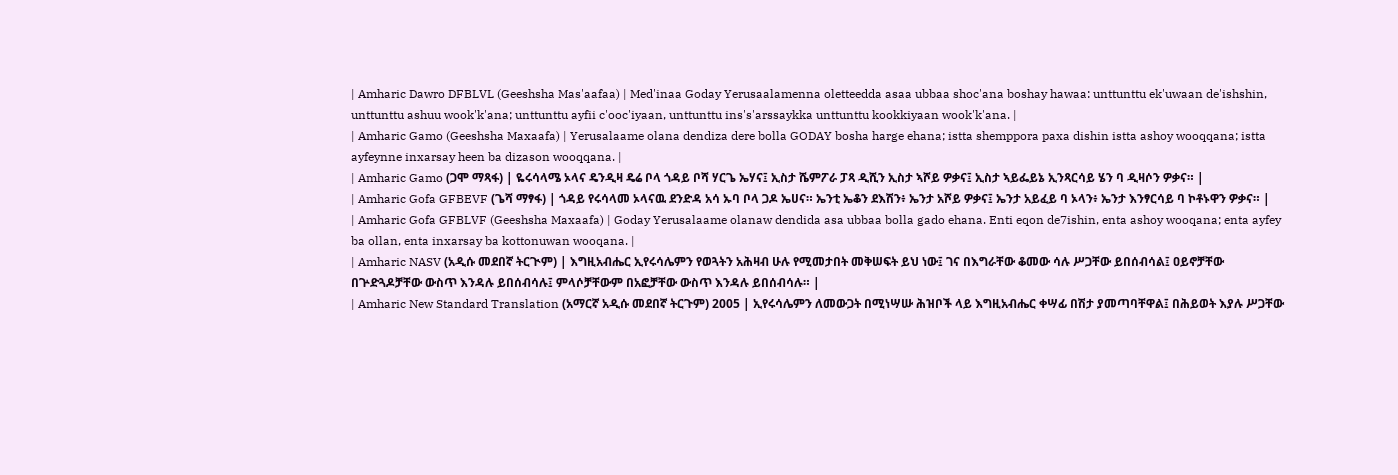| Amharic Dawro DFBLVL (Geeshsha Mas'aafaa) | Med'inaa Goday Yerusaalamenna oletteedda asaa ubbaa shoc'ana boshay hawaa: unttunttu ek'uwaan de'ishshin, unttunttu ashuu wook'k'ana; unttunttu ayfii c'ooc'iyaan, unttunttu ins's'arssaykka unttunttu kookkiyaan wook'k'ana. |
| Amharic Gamo (Geeshsha Maxaafa) | Yerusalaame olana dendiza dere bolla GODAY bosha harge ehana; istta shemppora paxa dishin istta ashoy wooqqana; istta ayfeynne inxarsay heen ba dizason wooqqana. |
| Amharic Gamo (ጋሞ ማጻፋ) | ዬሩሳላሜ ኦላና ዴንዲዛ ዴሬ ቦላ ጎዳይ ቦሻ ሃርጌ ኤሃና፤ ኢስታ ሼምፖራ ፓጻ ዲሺን ኢስታ ኣሾይ ዎቃና፤ ኢስታ ኣይፌይኔ ኢንጻርሳይ ሄን ባ ዲዛሶን ዎቃና። |
| Amharic Gofa GFBEVF (ጌሻ ማፃፋ) | ጎዳይ የሩሳላመ ኦላናዉ ደንድዳ አሳ ኡባ ቦላ ጋዶ ኤሀና። ኤንቲ ኤቆን ደእሽን፥ ኤንታ አሾይ ዎቃና፤ ኤንታ አይፈይ ባ ኦላን፥ ኤንታ እንፃርሳይ ባ ኮቶኑዋን ዎቃና። |
| Amharic Gofa GFBLVF (Geeshsha Maxaafa) | Goday Yerusalaame olanaw dendida asa ubbaa bolla gado ehana. Enti eqon de7ishin, enta ashoy wooqana; enta ayfey ba ollan, enta inxarsay ba kottonuwan wooqana. |
| Amharic NASV (አዲሱ መደበኛ ትርጒም) | እግዚአብሔር ኢየሩሳሌምን የወጓትን አሕዛብ ሁሉ የሚመታበት መቅሠፍት ይህ ነው፤ ገና በእግራቸው ቆመው ሳሉ ሥጋቸው ይበሰብሳል፤ ዐይኖቻቸው በጕድጓዶቻቸው ውስጥ እንዳሉ ይበሰብሳሉ፤ ምላሶቻቸውም በአፎቻቸው ውስጥ እንዳሉ ይበሰብሳሉ። |
| Amharic New Standard Translation (አማርኛ አዲሱ መደበኛ ትርጉም) 2005 | ኢየሩሳሌምን ለመውጋት በሚነሣሡ ሕዝቦች ላይ እግዚአብሔር ቀሣፊ በሽታ ያመጣባቸዋል፤ በሕይወት እያሉ ሥጋቸው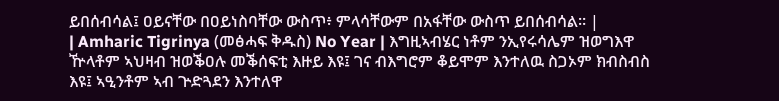ይበሰብሳል፤ ዐይናቸው በዐይነስባቸው ውስጥ፥ ምላሳቸውም በአፋቸው ውስጥ ይበሰብሳል። |
| Amharic Tigrinya (መፅሓፍ ቅዱስ) No Year | እግዚኣብሄር ነቶም ንኢየሩሳሌም ዝወግእዋ ዅላቶም ኣህዛብ ዝወቕዐሉ መቕሰፍቲ እዙይ እዩ፤ ገና ብእግሮም ቆይሞም እንተለዉ ስጋኦም ክብስብስ እዩ፤ ኣዒንቶም ኣብ ጕድጓደን እንተለዋ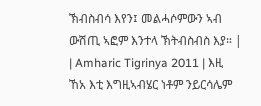ኽብስብሳ እየን፤ መልሓሶምውን ኣብ ውሽጢ ኣፎም እንተላ ኽትብስብስ እያ። |
| Amharic Tigrinya 2011 | እዚ ኸአ እቲ እግዚኣብሄር ነቶም ንይርሳሌም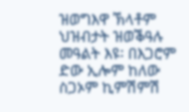ዝወግእዋ ኽላቶም ህዝብታት ዝወቕዓሉ መዓልት እዩ፡ በእጋሮም ድው ኢሎም ከለው ስጋኦም ኪምሽምሽ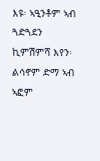እዩ፡ ኣዒንቶም ኣብ ጓድጓደን ኪምሽምሻ እየን፡ ልሳኖም ድማ ኣብ ኣፎም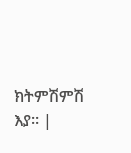ክትምሽምሽ እያ። |